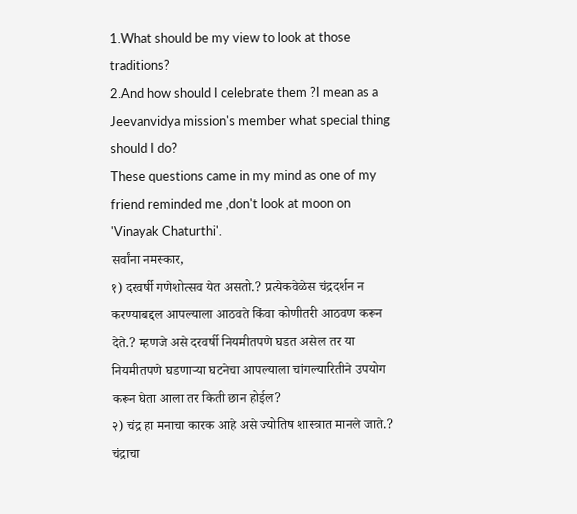1.What should be my view to look at those traditions?
2.And how should I celebrate them ?I mean as a Jeevanvidya mission's member what special thing should I do?
These questions came in my mind as one of my friend reminded me ,don't look at moon on 'Vinayak Chaturthi'.
सर्वांना नमस्कार,
१) दरवर्षी गणेशोत्सव येत असतो.? प्रत्येकवेळेस चंद्रदर्शन न करण्याबद्दल आपल्याला आठवते किंवा कोणीतरी आठवण करून देते.? म्हणजे असे दरवर्षी नियमीतपणे घडत असेल तर या नियमीतपणे घडणाऱ्या घटनेचा आपल्याला चांगल्यारितीने उपयोग करून घेता आला तर किती छान होईल?
२) चंद्र हा मनाचा कारक आहे असे ज्योतिष शास्त्रात मानले जाते.? चंद्राचा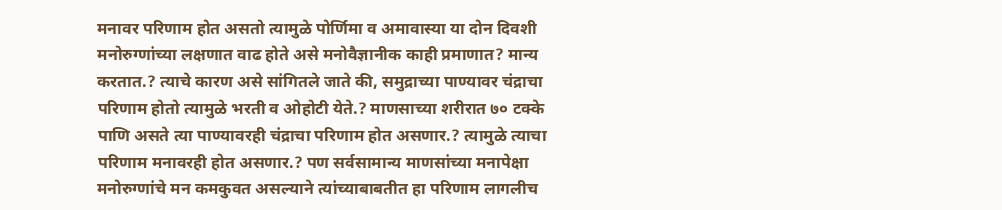मनावर परिणाम होत असतो त्यामुळे पोर्णिमा व अमावास्या या दोन दिवशी मनोरुग्णांच्या लक्षणात वाढ होते असे मनोवैज्ञानीक काही प्रमाणात? मान्य करतात.? त्याचे कारण असे सांगितले जाते की, समुद्राच्या पाण्यावर चंद्राचा परिणाम होतो त्यामुळे भरती व ओहोटी येते.? माणसाच्या शरीरात ७० टक्के पाणि असते त्या पाण्यावरही चंद्राचा परिणाम होत असणार.? त्यामुळे त्याचा परिणाम मनावरही होत असणार.? पण सर्वसामान्य माणसांच्या मनापेक्षा मनोरुग्णांचे मन कमकुवत असल्याने त्यांच्याबाबतीत हा परिणाम लागलीच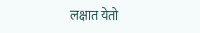लक्षात येतो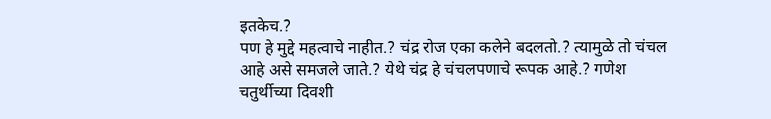इतकेच.?
पण हे मुद्दे महत्वाचे नाहीत.? चंद्र रोज एका कलेने बदलतो.? त्यामुळे तो चंचल आहे असे समजले जाते.? येथे चंद्र हे चंचलपणाचे रूपक आहे.? गणेश चतुर्थीच्या दिवशी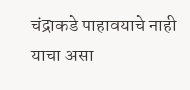चंद्राकडे पाहावयाचे नाही याचा असा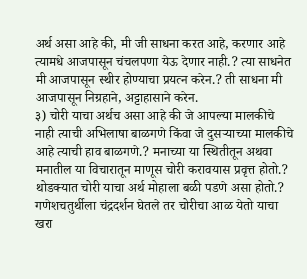अर्थ असा आहे की, मी जी साधना करत आहे, करणार आहे त्यामधे आजपासून चंचलपणा येऊ देणार नाही.? त्या साधनेत मी आजपासून स्थीर होण्याचा प्रयत्न करेन.? ती साधना मी आजपासून निग्रहाने, अट्टाहासाने करेन.
३) चोरी याचा अर्थच असा आहे की जे आपल्या मालकीचे नाही त्याची अभिलाषा बाळगणे किंवा जे दुसऱ्याच्या मालकीचे आहे त्याची हाव बाळगणे.? मनाच्या या स्थितीतून अथवा मनातील या विचारातून माणूस चोरी करावयास प्रवृत्त होतो.? थोडक्यात चोरी याचा अर्थ मोहाला बळी पडणे असा होतो.? गणेशचतुर्थीला चंद्रदर्शन घेतले तर चोरीचा आळ येतो याचा खरा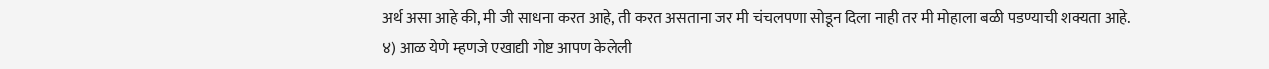अर्थ असा आहे की, मी जी साधना करत आहे, ती करत असताना जर मी चंचलपणा सोडून दिला नाही तर मी मोहाला बळी पडण्याची शक्यता आहे.
४) आळ येणे म्हणजे एखाद्यी गोष्ट आपण केलेली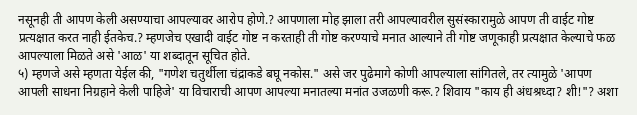नसूनही ती आपण केली असण्याचा आपल्यावर आरोप होणे.? आपणाला मोह झाला तरी आपल्यावरील सुसंस्कारामुळे आपण ती वाईट गोष्ट प्रत्यक्षात करत नाही ईतकेच.? म्हणजेच एखादी वाईट गोष्ट न करताही ती गोष्ट करण्याचे मनात आल्याने ती गोष्ट जणूकाही प्रत्यक्षात केल्याचे फळ आपल्याला मिळते असे 'आळ' या शब्दातून सूचित होते.
५) म्हणजे असे म्हणता येईल की, "गणेश चतुर्थीला चंद्राकडे बघू नकोस." असे जर पुढेमागे कोणी आपल्याला सांगितले, तर त्यामुळे 'आपण आपली साधना निग्रहाने केली पाहिजे' या विचाराची आपण आपल्या मनातल्या मनांत उजळणी करू.? शिवाय "काय ही अंधश्रध्दा? शी!"? अशा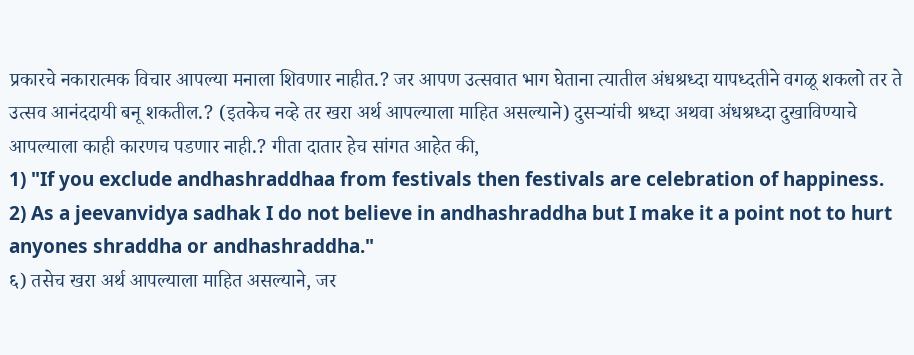प्रकारचे नकारात्मक विचार आपल्या मनाला शिवणार नाहीत.? जर आपण उत्सवात भाग घेताना त्यातील अंधश्रध्दा यापध्दतीने वगळू शकलो तर ते उत्सव आनंददायी बनू शकतील.? (इतकेच नव्हे तर खरा अर्थ आपल्याला माहित असल्याने) दुसऱ्यांची श्रध्दा अथवा अंधश्रध्दा दुखाविण्याचे आपल्याला काही कारणच पडणार नाही.? गीता दातार हेच सांगत आहेत की,
1) "If you exclude andhashraddhaa from festivals then festivals are celebration of happiness.
2) As a jeevanvidya sadhak I do not believe in andhashraddha but I make it a point not to hurt anyones shraddha or andhashraddha."
६) तसेच खरा अर्थ आपल्याला माहित असल्याने, जर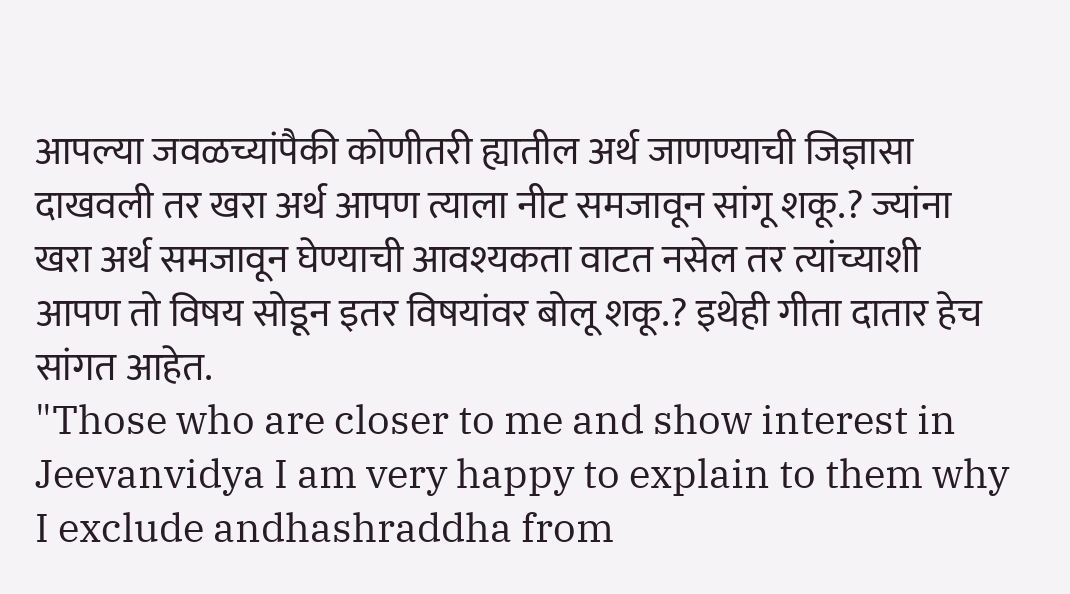आपल्या जवळच्यांपैकी कोणीतरी ह्यातील अर्थ जाणण्याची जिज्ञासा दाखवली तर खरा अर्थ आपण त्याला नीट समजावून सांगू शकू.? ज्यांना खरा अर्थ समजावून घेण्याची आवश्यकता वाटत नसेल तर त्यांच्याशी आपण तो विषय सोडून इतर विषयांवर बोलू शकू.? इथेही गीता दातार हेच सांगत आहेत.
"Those who are closer to me and show interest in Jeevanvidya I am very happy to explain to them why I exclude andhashraddha from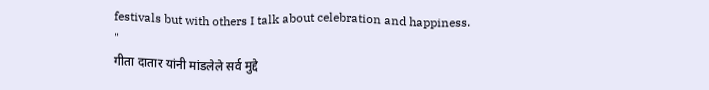festivals but with others I talk about celebration and happiness.
"
गीता दातार यांनी मांडलेले सर्व मुद्दे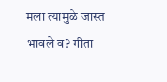मला त्यामुळे जास्त भावले व? गीता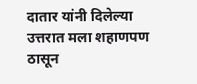दातार यांनी दिलेल्या उत्तरात मला शहाणपण ठासून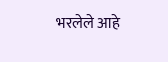भरलेले आहे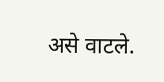असे वाटले.